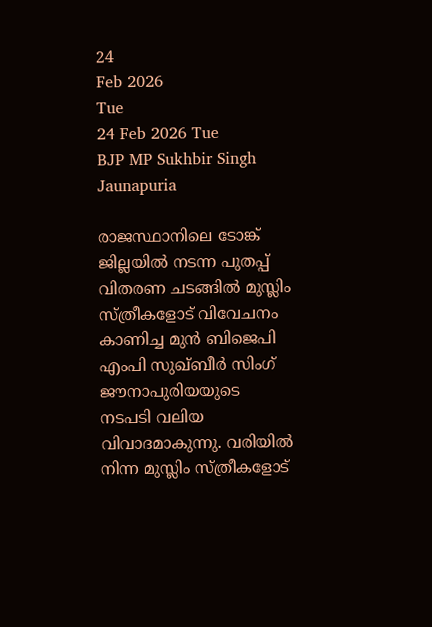24
Feb 2026
Tue
24 Feb 2026 Tue
BJP MP Sukhbir Singh Jaunapuria

രാജസ്ഥാനിലെ ടോങ്ക് ജില്ലയില്‍ നടന്ന പുതപ്പ് വിതരണ ചടങ്ങില്‍ മുസ്ലിം സ്ത്രീകളോട് വിവേചനം കാണിച്ച മുന്‍ ബിജെപി എംപി സുഖ്ബീര്‍ സിംഗ് ജൗനാപുരിയയുടെ നടപടി വലിയ വിവാദമാകുന്നു. വരിയില്‍ നിന്ന മുസ്ലിം സ്ത്രീകളോട്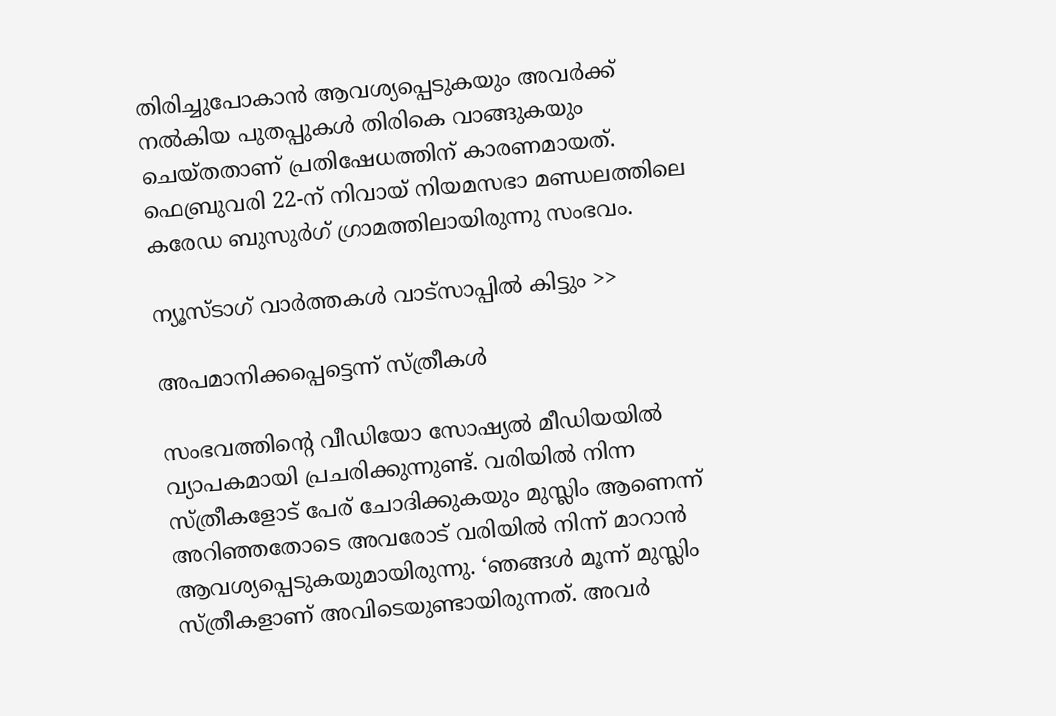തിരിച്ചുപോകാന്‍ ആവശ്യപ്പെടുകയും അവര്‍ക്ക് നല്‍കിയ പുതപ്പുകള്‍ തിരികെ വാങ്ങുകയും ചെയ്തതാണ് പ്രതിഷേധത്തിന് കാരണമായത്. ഫെബ്രുവരി 22-ന് നിവായ് നിയമസഭാ മണ്ഡലത്തിലെ കരേഡ ബുസുര്‍ഗ് ഗ്രാമത്തിലായിരുന്നു സംഭവം.

ന്യൂസ്ടാഗ് വാര്‍ത്തകള്‍ വാട്‌സാപ്പില്‍ കിട്ടും >>

അപമാനിക്കപ്പെട്ടെന്ന് സ്ത്രീകള്‍

സംഭവത്തിന്റെ വീഡിയോ സോഷ്യല്‍ മീഡിയയില്‍ വ്യാപകമായി പ്രചരിക്കുന്നുണ്ട്. വരിയില്‍ നിന്ന സ്ത്രീകളോട് പേര് ചോദിക്കുകയും മുസ്ലിം ആണെന്ന് അറിഞ്ഞതോടെ അവരോട് വരിയില്‍ നിന്ന് മാറാന്‍ ആവശ്യപ്പെടുകയുമായിരുന്നു. ‘ഞങ്ങള്‍ മൂന്ന് മുസ്ലിം സ്ത്രീകളാണ് അവിടെയുണ്ടായിരുന്നത്. അവര്‍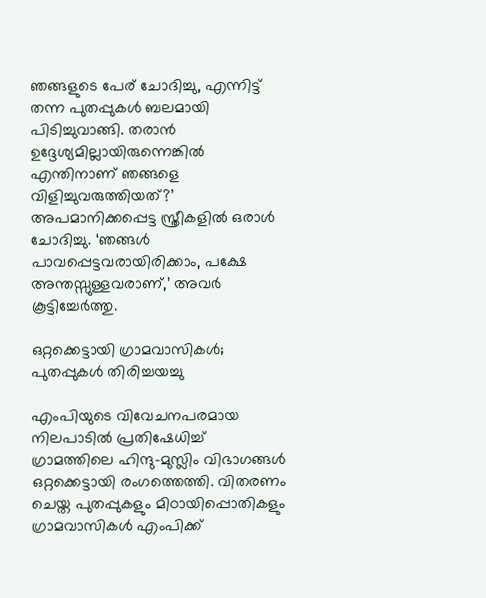ഞങ്ങളുടെ പേര് ചോദിച്ചു, എന്നിട്ട് തന്ന പുതപ്പുകള്‍ ബലമായി പിടിച്ചുവാങ്ങി. തരാന്‍ ഉദ്ദേശ്യമില്ലായിരുന്നെങ്കില്‍ എന്തിനാണ് ഞങ്ങളെ വിളിച്ചുവരുത്തിയത്?’ അപമാനിക്കപ്പെട്ട സ്ത്രീകളില്‍ ഒരാള്‍ ചോദിച്ചു. ‘ഞങ്ങള്‍ പാവപ്പെട്ടവരായിരിക്കാം, പക്ഷേ അന്തസ്സുള്ളവരാണ്,’ അവര്‍ കൂട്ടിച്ചേര്‍ത്തു.

ഒറ്റക്കെട്ടായി ഗ്രാമവാസികള്‍; പുതപ്പുകള്‍ തിരിച്ചയച്ചു

എംപിയുടെ വിവേചനപരമായ നിലപാടില്‍ പ്രതിഷേധിച്ച് ഗ്രാമത്തിലെ ഹിന്ദു-മുസ്ലിം വിഭാഗങ്ങള്‍ ഒറ്റക്കെട്ടായി രംഗത്തെത്തി. വിതരണം ചെയ്ത പുതപ്പുകളും മിഠായിപ്പൊതികളും ഗ്രാമവാസികള്‍ എംപിക്ക്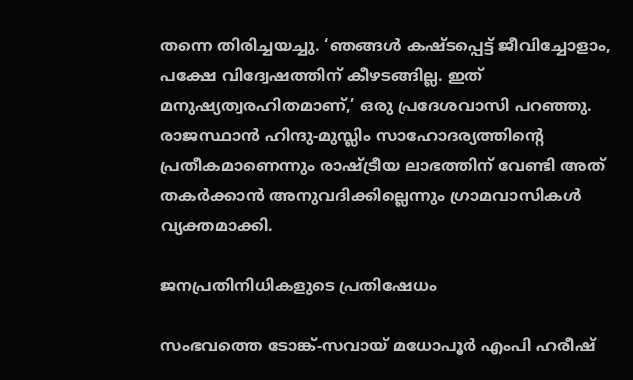തന്നെ തിരിച്ചയച്ചു. ‘ഞങ്ങള്‍ കഷ്ടപ്പെട്ട് ജീവിച്ചോളാം, പക്ഷേ വിദ്വേഷത്തിന് കീഴടങ്ങില്ല. ഇത് മനുഷ്യത്വരഹിതമാണ്,’ ഒരു പ്രദേശവാസി പറഞ്ഞു. രാജസ്ഥാന്‍ ഹിന്ദു-മുസ്ലിം സാഹോദര്യത്തിന്റെ പ്രതീകമാണെന്നും രാഷ്ട്രീയ ലാഭത്തിന് വേണ്ടി അത് തകര്‍ക്കാന്‍ അനുവദിക്കില്ലെന്നും ഗ്രാമവാസികള്‍ വ്യക്തമാക്കി.

ജനപ്രതിനിധികളുടെ പ്രതിഷേധം

സംഭവത്തെ ടോങ്ക്-സവായ് മധോപൂര്‍ എംപി ഹരീഷ്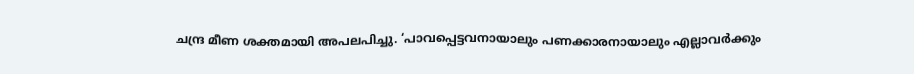ചന്ദ്ര മീണ ശക്തമായി അപലപിച്ചു. ‘പാവപ്പെട്ടവനായാലും പണക്കാരനായാലും എല്ലാവര്‍ക്കും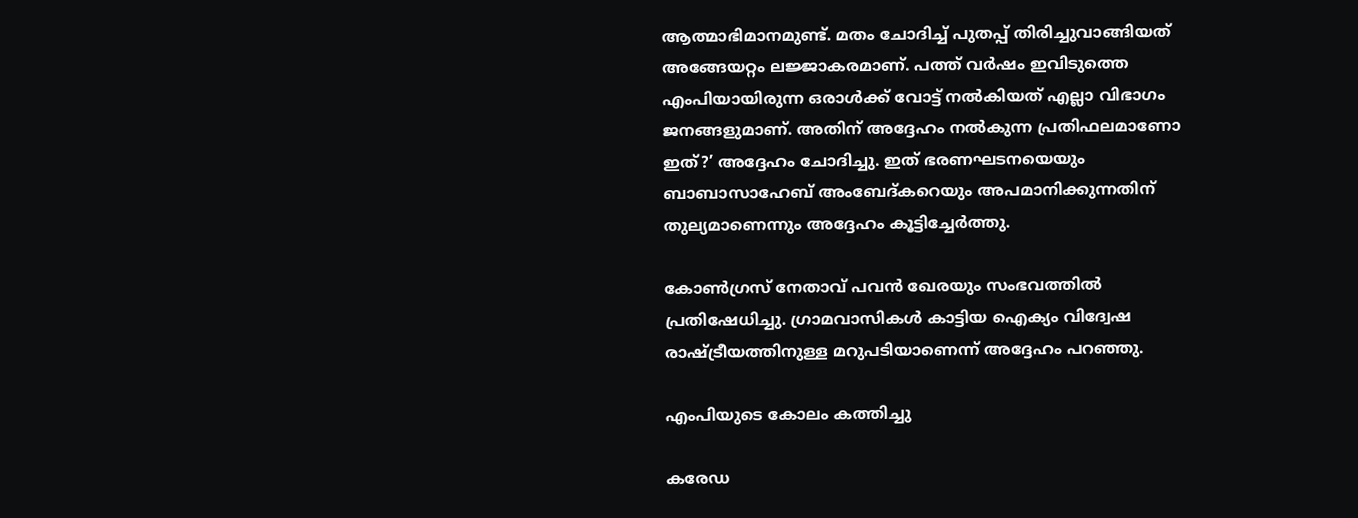ആത്മാഭിമാനമുണ്ട്. മതം ചോദിച്ച് പുതപ്പ് തിരിച്ചുവാങ്ങിയത് അങ്ങേയറ്റം ലജ്ജാകരമാണ്. പത്ത് വര്‍ഷം ഇവിടുത്തെ എംപിയായിരുന്ന ഒരാള്‍ക്ക് വോട്ട് നല്‍കിയത് എല്ലാ വിഭാഗം ജനങ്ങളുമാണ്. അതിന് അദ്ദേഹം നല്‍കുന്ന പ്രതിഫലമാണോ ഇത്?’ അദ്ദേഹം ചോദിച്ചു. ഇത് ഭരണഘടനയെയും ബാബാസാഹേബ് അംബേദ്കറെയും അപമാനിക്കുന്നതിന് തുല്യമാണെന്നും അദ്ദേഹം കൂട്ടിച്ചേര്‍ത്തു.

കോണ്‍ഗ്രസ് നേതാവ് പവന്‍ ഖേരയും സംഭവത്തില്‍ പ്രതിഷേധിച്ചു. ഗ്രാമവാസികള്‍ കാട്ടിയ ഐക്യം വിദ്വേഷ രാഷ്ട്രീയത്തിനുള്ള മറുപടിയാണെന്ന് അദ്ദേഹം പറഞ്ഞു.

എംപിയുടെ കോലം കത്തിച്ചു

കരേഡ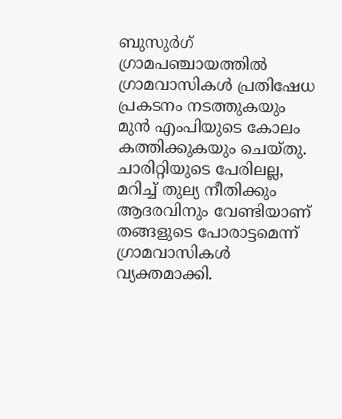ബുസുര്‍ഗ് ഗ്രാമപഞ്ചായത്തില്‍ ഗ്രാമവാസികള്‍ പ്രതിഷേധ പ്രകടനം നടത്തുകയും മുന്‍ എംപിയുടെ കോലം കത്തിക്കുകയും ചെയ്തു. ചാരിറ്റിയുടെ പേരിലല്ല, മറിച്ച് തുല്യ നീതിക്കും ആദരവിനും വേണ്ടിയാണ് തങ്ങളുടെ പോരാട്ടമെന്ന് ഗ്രാമവാസികള്‍ വ്യക്തമാക്കി.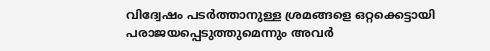വിദ്വേഷം പടര്‍ത്താനുള്ള ശ്രമങ്ങളെ ഒറ്റക്കെട്ടായി പരാജയപ്പെടുത്തുമെന്നും അവര്‍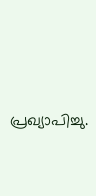പ്രഖ്യാപിച്ചു.